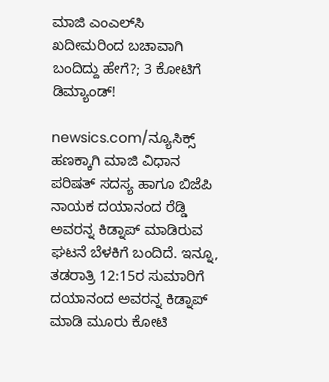ಮಾಜಿ ಎಂಎಲ್‌ಸಿ ಖದೀಮರಿಂದ ಬಚಾವಾಗಿ ಬಂದಿದ್ದು ಹೇಗೆ?; 3 ಕೋಟಿಗೆ ಡಿಮ್ಯಾಂಡ್!

newsics.com/ನ್ಯೂಸಿಕ್ಸ್ ಹಣಕ್ಕಾಗಿ ಮಾಜಿ ವಿಧಾನ ಪರಿಷತ್ ಸದಸ್ಯ ಹಾಗೂ ಬಿಜೆಪಿ ನಾಯಕ ದಯಾನಂದ ರೆಡ್ಡಿ  ಅವರನ್ನ ಕಿಡ್ನಾಪ್ ಮಾಡಿರುವ ಘಟನೆ ಬೆಳಕಿಗೆ ಬಂದಿದೆ. ಇನ್ನೂ, ತಡರಾತ್ರಿ 12:15ರ ಸುಮಾರಿಗೆ ದಯಾನಂದ ಅವರನ್ನ ಕಿಡ್ನಾಪ್ ಮಾಡಿ ಮೂರು ಕೋಟಿ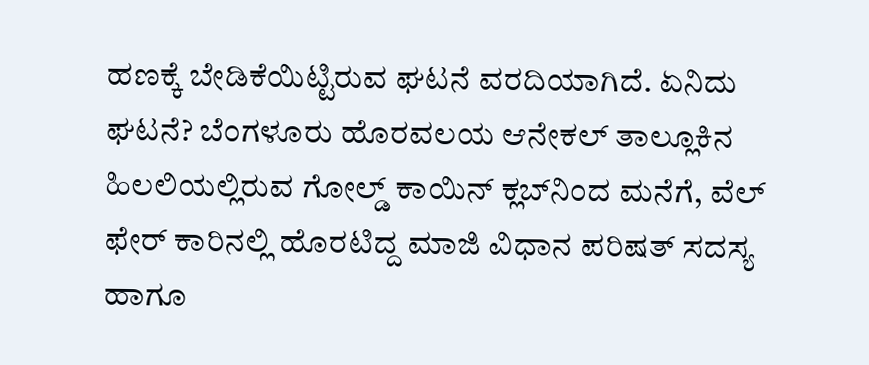ಹಣಕ್ಕೆ ಬೇಡಿಕೆಯಿಟ್ಟಿರುವ ಘಟನೆ ವರದಿಯಾಗಿದೆ. ಏನಿದು ಘಟನೆ? ಬೆಂಗಳೂರು ಹೊರವಲಯ ಆನೇಕಲ್ ತಾಲ್ಲೂಕಿನ ಹಿಲಲಿಯಲ್ಲಿರುವ ಗೋಲ್ಡ್ ಕಾಯಿನ್ ಕ್ಲಬ್‌ನಿಂದ ಮನೆಗೆ, ವೆಲ್ ಫೇರ್ ಕಾರಿನಲ್ಲಿ ಹೊರಟಿದ್ದ ಮಾಜಿ ವಿಧಾನ ಪರಿಷತ್ ಸದಸ್ಯ ಹಾಗೂ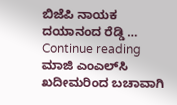ಬಿಜೆಪಿ ನಾಯಕ ದಯಾನಂದ ರೆಡ್ಡಿ … Continue reading ಮಾಜಿ ಎಂಎಲ್‌ಸಿ ಖದೀಮರಿಂದ ಬಚಾವಾಗಿ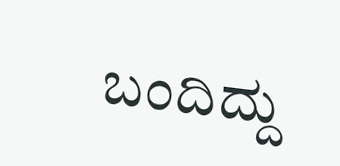ಬಂದಿದ್ದು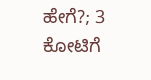ಹೇಗೆ?; 3 ಕೋಟಿಗೆ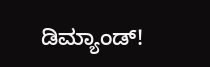ಡಿಮ್ಯಾಂಡ್!